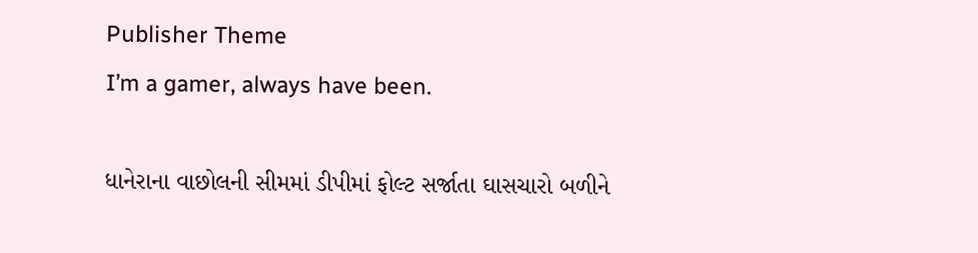Publisher Theme
I’m a gamer, always have been.

ધાનેરાના વાછોલની સીમમાં ડીપીમાં ફોલ્ટ સર્જાતા ઘાસચારો બળીને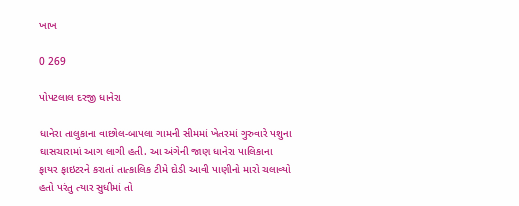ખાખ

0 269

પોપટલાલ દરજી ધાનેરા

ધાનેરા તાલુકાના વાછોલ-બાપલા ગામની સીમમાં ખેતરમાં ગુરુવારે પશુના ઘાસચારામાં આગ લાગી હતી. આ અંગેની જાણ ધાનેરા પાલિકાના ફાયર ફાઇટરને કરાતાં તાત્કાલિક ટીમે દોડી આવી પાણીનો મારો ચલાવ્યો હતો પરંતુ ત્યાર સુધીમાં તો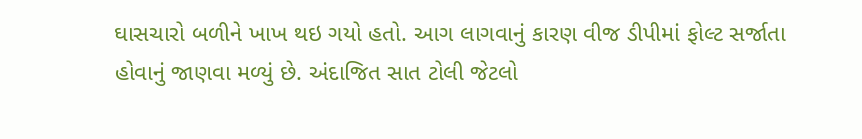ઘાસચારો બળીને ખાખ થઇ ગયો હતો. આગ લાગવાનું કારણ વીજ ડીપીમાં ફોલ્ટ સર્જાતા હોવાનું જાણવા મળ્યું છે. અંદાજિત સાત ટોલી જેટલો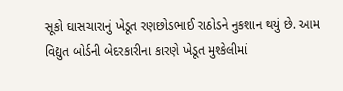સૂકો ઘાસચારાનું ખેડૂત રણછોડભાઈ રાઠોડને નુકશાન થયું છે. આમ વિદ્યુત બોર્ડની બેદરકારીના કારણે ખેડૂત મુશ્કેલીમાં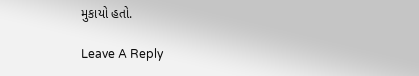મુકાયો હતો.

Leave A Reply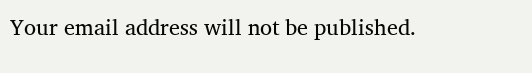Your email address will not be published.